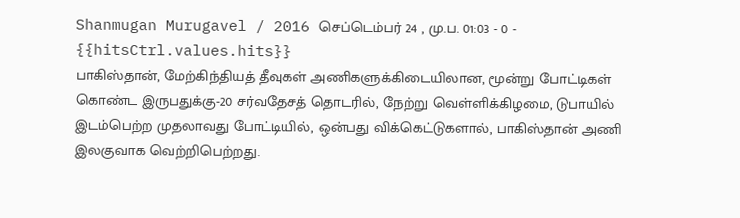Shanmugan Murugavel / 2016 செப்டெம்பர் 24 , மு.ப. 01:03 - 0 - {{hitsCtrl.values.hits}}
பாகிஸ்தான், மேற்கிந்தியத் தீவுகள் அணிகளுக்கிடையிலான, மூன்று போட்டிகள் கொண்ட இருபதுக்கு-20 சர்வதேசத் தொடரில், நேற்று வெள்ளிக்கிழமை, டுபாயில் இடம்பெற்ற முதலாவது போட்டியில், ஒன்பது விக்கெட்டுகளால், பாகிஸ்தான் அணி இலகுவாக வெற்றிபெற்றது.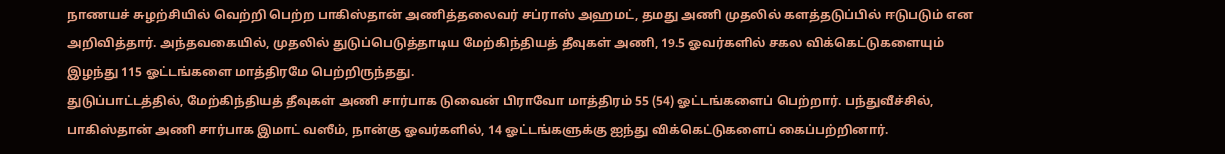நாணயச் சுழற்சியில் வெற்றி பெற்ற பாகிஸ்தான் அணித்தலைவர் சப்ராஸ் அஹமட், தமது அணி முதலில் களத்தடுப்பில் ஈடுபடும் என அறிவித்தார். அந்தவகையில், முதலில் துடுப்பெடுத்தாடிய மேற்கிந்தியத் தீவுகள் அணி, 19.5 ஓவர்களில் சகல விக்கெட்டுகளையும் இழந்து 115 ஓட்டங்களை மாத்திரமே பெற்றிருந்தது.
துடுப்பாட்டத்தில், மேற்கிந்தியத் தீவுகள் அணி சார்பாக டுவைன் பிராவோ மாத்திரம் 55 (54) ஓட்டங்களைப் பெற்றார். பந்துவீச்சில், பாகிஸ்தான் அணி சார்பாக இமாட் வஸீம், நான்கு ஓவர்களில், 14 ஓட்டங்களுக்கு ஐந்து விக்கெட்டுகளைப் கைப்பற்றினார்.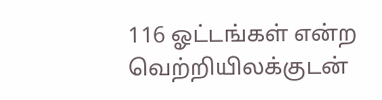116 ஓட்டங்கள் என்ற வெற்றியிலக்குடன்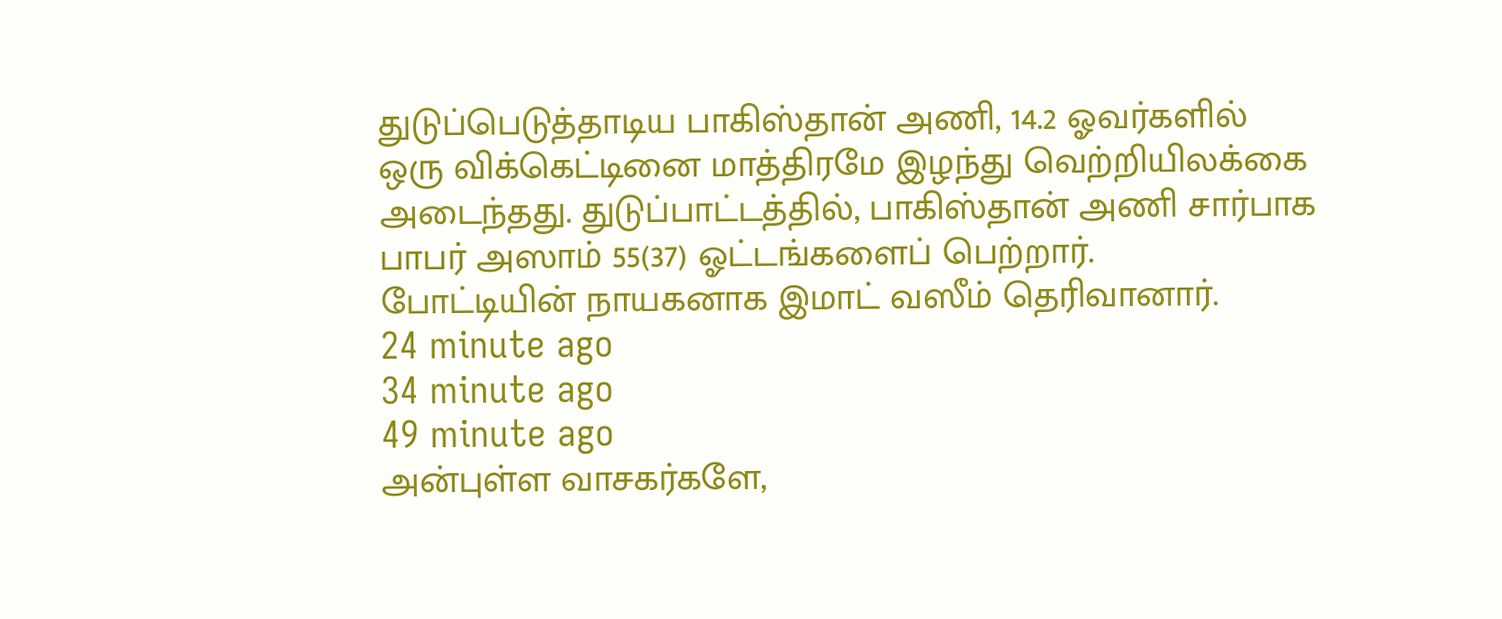துடுப்பெடுத்தாடிய பாகிஸ்தான் அணி, 14.2 ஓவர்களில் ஒரு விக்கெட்டினை மாத்திரமே இழந்து வெற்றியிலக்கை அடைந்தது. துடுப்பாட்டத்தில், பாகிஸ்தான் அணி சார்பாக பாபர் அஸாம் 55(37) ஓட்டங்களைப் பெற்றார்.
போட்டியின் நாயகனாக இமாட் வஸீம் தெரிவானார்.
24 minute ago
34 minute ago
49 minute ago
அன்புள்ள வாசகர்களே,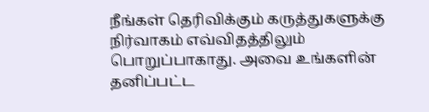நீங்கள் தெரிவிக்கும் கருத்துகளுக்கு நிர்வாகம் எவ்விதத்திலும் பொறுப்பாகாது. அவை உங்களின் தனிப்பட்ட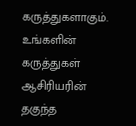கருத்துகளாகும். உங்களின் கருத்துகள் ஆசிரியரின் தகுந்த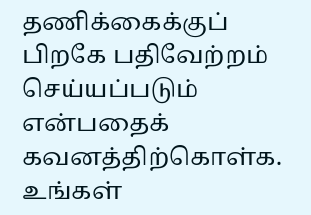தணிக்கைக்குப் பிறகே பதிவேற்றம் செய்யப்படும் என்பதைக் கவனத்திற்கொள்க. உங்கள்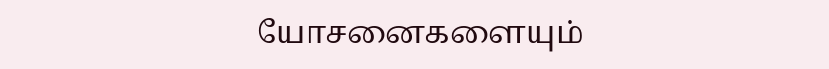யோசனைகளையும்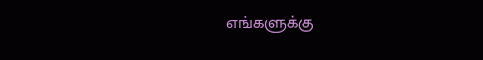எங்களுக்கு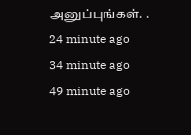அனுப்புங்கள். .
24 minute ago
34 minute ago
49 minute ago